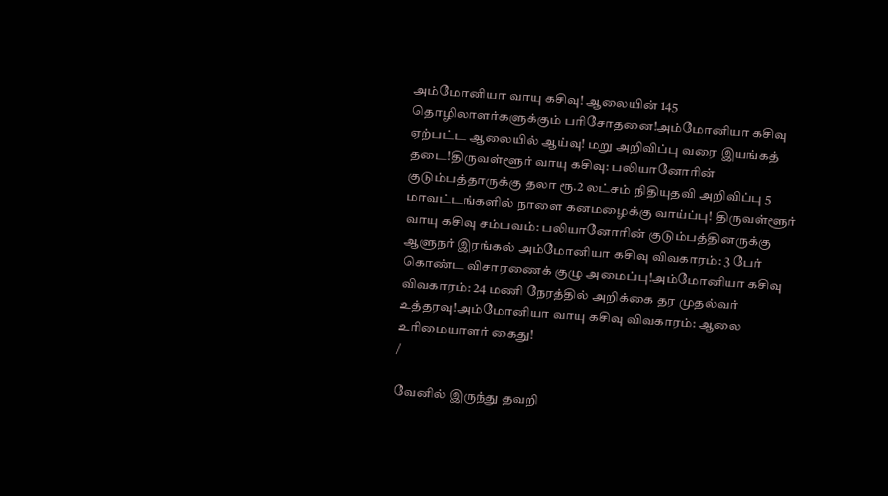அம்மோனியா வாயு கசிவு! ஆலையின் 145 தொழிலாளர்களுக்கும் பரிசோதனை!அம்மோனியா கசிவு ஏற்பட்ட ஆலையில் ஆய்வு! மறு அறிவிப்பு வரை இயங்கத் தடை!திருவள்ளூர் வாயு கசிவு: பலியானோரின் குடும்பத்தாருக்கு தலா ரூ.2 லட்சம் நிதியுதவி அறிவிப்பு 5 மாவட்டங்களில் நாளை கனமழைக்கு வாய்ப்பு! திருவள்ளூர் வாயு கசிவு சம்பவம்: பலியானோரின் குடும்பத்தினருக்கு ஆளுநர் இரங்கல் அம்மோனியா கசிவு விவகாரம்: 3 பேர் கொண்ட விசாரணைக் குழு அமைப்பு!அம்மோனியா கசிவு விவகாரம்: 24 மணி நேரத்தில் அறிக்கை தர முதல்வர் உத்தரவு!அம்மோனியா வாயு கசிவு விவகாரம்: ஆலை உரிமையாளர் கைது!
/

வேனில் இருந்து தவறி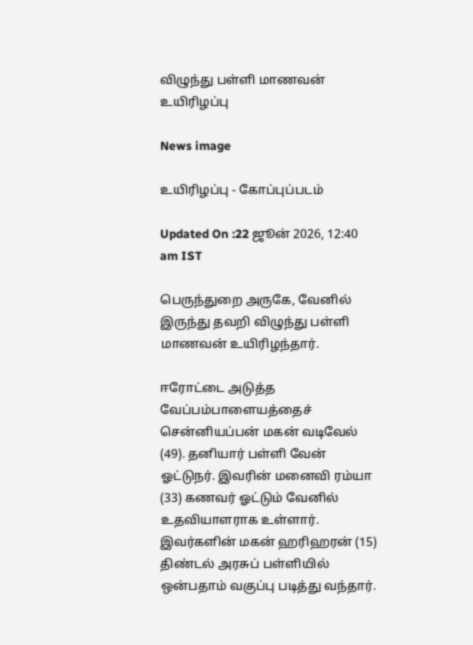விழுந்து பள்ளி மாணவன் உயிரிழப்பு

News image

உயிரிழப்பு - கோப்புப்படம்

Updated On :22 ஜூன் 2026, 12:40 am IST

பெருந்துறை அருகே, வேனில் இருந்து தவறி விழுந்து பள்ளி மாணவன் உயிரிழந்தார்.

ஈரோட்டை அடுத்த வேப்பம்பாளையத்தைச் சென்னியப்பன் மகன் வடிவேல் (49). தனியார் பள்ளி வேன் ஓட்டுநர். இவரின் மனைவி ரம்யா (33) கணவர் ஓட்டும் வேனில் உதவியாளராக உள்ளார். இவர்களின் மகன் ஹரிஹரன் (15) திண்டல் அரசுப் பள்ளியில் ஒன்பதாம் வகுப்பு படித்து வந்தார்.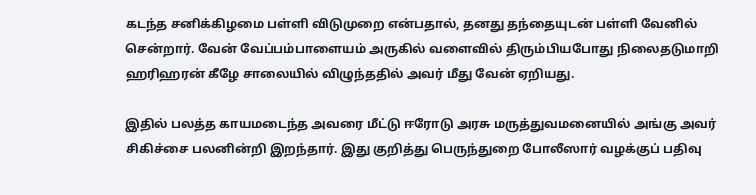கடந்த சனிக்கிழமை பள்ளி விடுமுறை என்பதால், தனது தந்தையுடன் பள்ளி வேனில் சென்றார். வேன் வேப்பம்பாளையம் அருகில் வளைவில் திரும்பியபோது நிலைதடுமாறி ஹரிஹரன் கீழே சாலையில் விழுந்ததில் அவர் மீது வேன் ஏறியது.

இதில் பலத்த காயமடைந்த அவரை மீட்டு ஈரோடு அரசு மருத்துவமனையில் அங்கு அவர் சிகிச்சை பலனின்றி இறந்தார். இது குறித்து பெருந்துறை போலீஸார் வழக்குப் பதிவு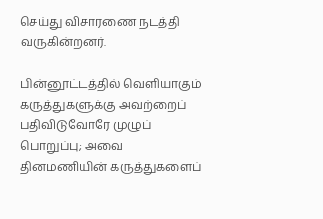செய்து விசாரணை நடத்தி வருகின்றனர்.

பின்னூட்டத்தில் வெளியாகும் கருத்துகளுக்கு அவற்றைப் பதிவிடுவோரே முழுப் பொறுப்பு; அவை தினமணியின் கருத்துகளைப்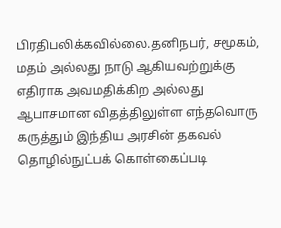பிரதிபலிக்கவில்லை.தனிநபர், சமூகம், மதம் அல்லது நாடு ஆகியவற்றுக்கு எதிராக அவமதிக்கிற அல்லது ஆபாசமான விதத்திலுள்ள எந்தவொரு கருத்தும் இந்திய அரசின் தகவல் தொழில்நுட்பக் கொள்கைப்படி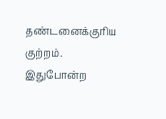தண்டனைக்குரிய குற்றம். இதுபோன்ற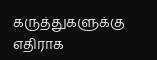கருத்துகளுக்கு எதிராக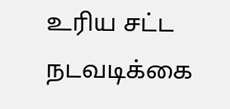உரிய சட்ட நடவடிக்கை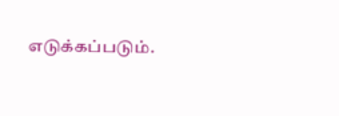எடுக்கப்படும்.